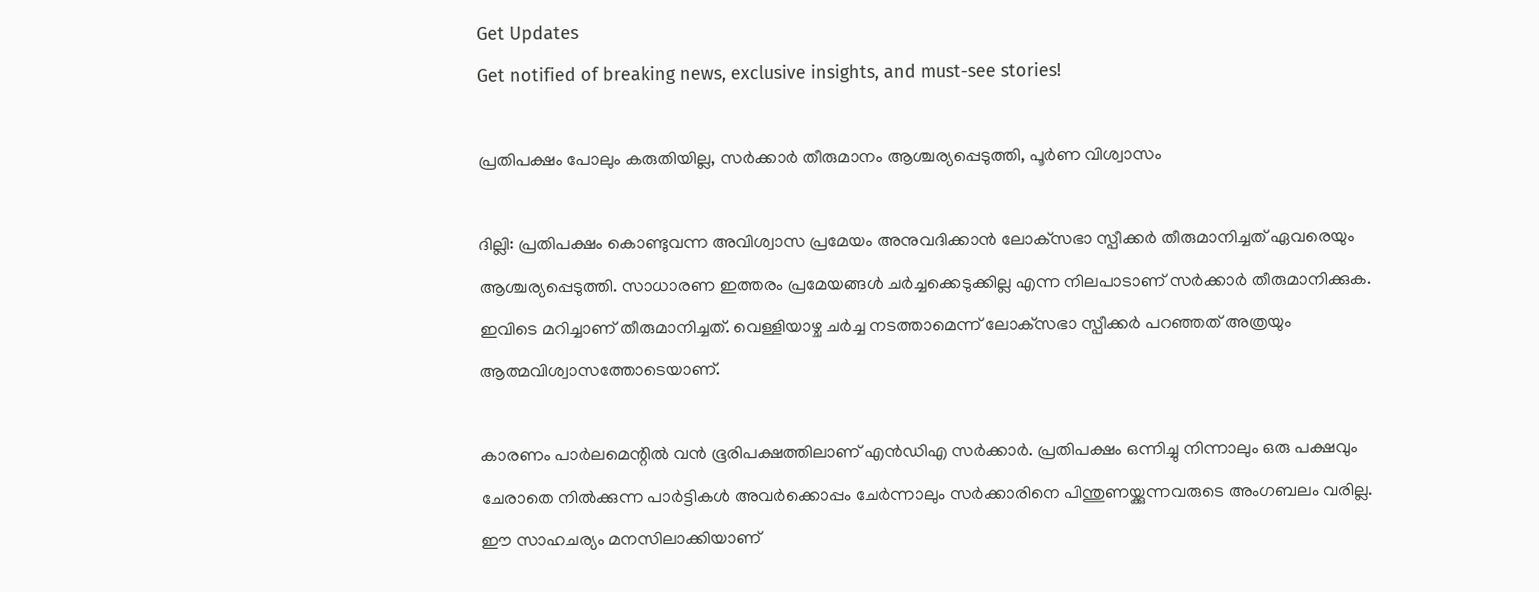Get Updates
Get notified of breaking news, exclusive insights, and must-see stories!

പ്രതിപക്ഷം പോലും കരുതിയില്ല, സര്‍ക്കാര്‍ തീരുമാനം ആശ്ചര്യപ്പെടുത്തി, പൂര്‍ണ വിശ്വാസം

ദില്ലി: പ്രതിപക്ഷം കൊണ്ടുവന്ന അവിശ്വാസ പ്രമേയം അനുവദിക്കാന്‍ ലോക്‌സഭാ സ്പീക്കര്‍ തീരുമാനിച്ചത് ഏവരെയും ആശ്ചര്യപ്പെടുത്തി. സാധാരണ ഇത്തരം പ്രമേയങ്ങള്‍ ചര്‍ച്ചക്കെടുക്കില്ല എന്ന നിലപാടാണ് സര്‍ക്കാര്‍ തീരുമാനിക്കുക. ഇവിടെ മറിച്ചാണ് തീരുമാനിച്ചത്. വെള്ളിയാഴ്ച ചര്‍ച്ച നടത്താമെന്ന് ലോക്‌സഭാ സ്പീക്കര്‍ പറഞ്ഞത് അത്രയും ആത്മവിശ്വാസത്തോടെയാണ്.

കാരണം പാര്‍ലമെന്റില്‍ വന്‍ ഭൂരിപക്ഷത്തിലാണ് എന്‍ഡിഎ സര്‍ക്കാര്‍. പ്രതിപക്ഷം ഒന്നിച്ചു നിന്നാലും ഒരു പക്ഷവും ചേരാതെ നില്‍ക്കുന്ന പാര്‍ട്ടികള്‍ അവര്‍ക്കൊപ്പം ചേര്‍ന്നാലും സര്‍ക്കാരിനെ പിന്തുണയ്ക്കുന്നവരുടെ അംഗബലം വരില്ല. ഈ സാഹചര്യം മനസിലാക്കിയാണ്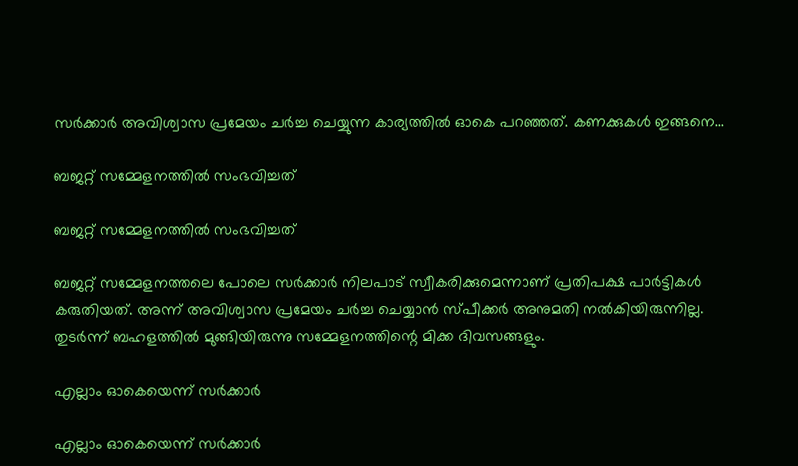സര്‍ക്കാര്‍ അവിശ്വാസ പ്രമേയം ചര്‍ച്ച ചെയ്യുന്ന കാര്യത്തില്‍ ഓകെ പറഞ്ഞത്. കണക്കുകള്‍ ഇങ്ങനെ...

ബജറ്റ് സമ്മേളനത്തില്‍ സംഭവിച്ചത്

ബജറ്റ് സമ്മേളനത്തില്‍ സംഭവിച്ചത്

ബജറ്റ് സമ്മേളനത്തലെ പോലെ സര്‍ക്കാര്‍ നിലപാട് സ്വീകരിക്കുമെന്നാണ് പ്രതിപക്ഷ പാര്‍ട്ടികള്‍ കരുതിയത്. അന്ന് അവിശ്വാസ പ്രമേയം ചര്‍ച്ച ചെയ്യാന്‍ സ്പീക്കര്‍ അനുമതി നല്‍കിയിരുന്നില്ല. തുടര്‍ന്ന് ബഹളത്തില്‍ മുങ്ങിയിരുന്നു സമ്മേളനത്തിന്റെ മിക്ക ദിവസങ്ങളും.

എല്ലാം ഓകെയെന്ന് സര്‍ക്കാര്‍

എല്ലാം ഓകെയെന്ന് സര്‍ക്കാര്‍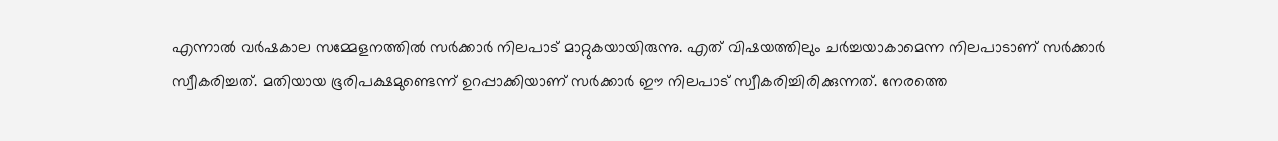എന്നാല്‍ വര്‍ഷകാല സമ്മേളനത്തില്‍ സര്‍ക്കാര്‍ നിലപാട് മാറ്റുകയായിരുന്നു. എത് വിഷയത്തിലും ചര്‍ച്ചയാകാമെന്ന നിലപാടാണ് സര്‍ക്കാര്‍ സ്വീകരിച്ചത്. മതിയായ ഭൂരിപക്ഷമുണ്ടെന്ന് ഉറപ്പാക്കിയാണ് സര്‍ക്കാര്‍ ഈ നിലപാട് സ്വീകരിച്ചിരിക്കുന്നത്. നേരത്തെ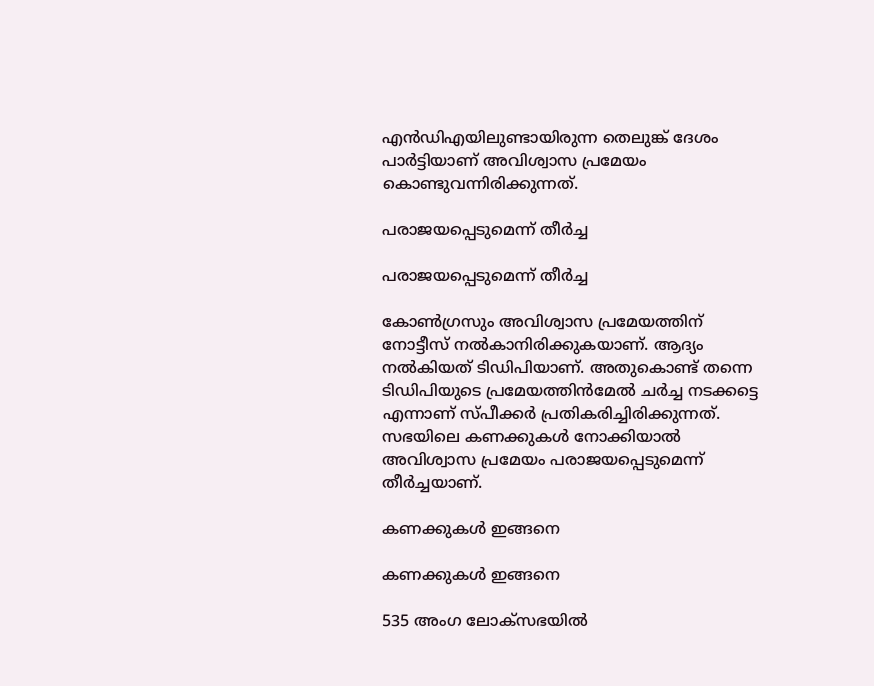എന്‍ഡിഎയിലുണ്ടായിരുന്ന തെലുങ്ക് ദേശം പാര്‍ട്ടിയാണ് അവിശ്വാസ പ്രമേയം കൊണ്ടുവന്നിരിക്കുന്നത്.

പരാജയപ്പെടുമെന്ന് തീര്‍ച്ച

പരാജയപ്പെടുമെന്ന് തീര്‍ച്ച

കോണ്‍ഗ്രസും അവിശ്വാസ പ്രമേയത്തിന് നോട്ടീസ് നല്‍കാനിരിക്കുകയാണ്. ആദ്യം നല്‍കിയത് ടിഡിപിയാണ്. അതുകൊണ്ട് തന്നെ ടിഡിപിയുടെ പ്രമേയത്തിന്‍മേല്‍ ചര്‍ച്ച നടക്കട്ടെ എന്നാണ് സ്പീക്കര്‍ പ്രതികരിച്ചിരിക്കുന്നത്. സഭയിലെ കണക്കുകള്‍ നോക്കിയാല്‍ അവിശ്വാസ പ്രമേയം പരാജയപ്പെടുമെന്ന് തീര്‍ച്ചയാണ്.

കണക്കുകള്‍ ഇങ്ങനെ

കണക്കുകള്‍ ഇങ്ങനെ

535 അംഗ ലോക്‌സഭയില്‍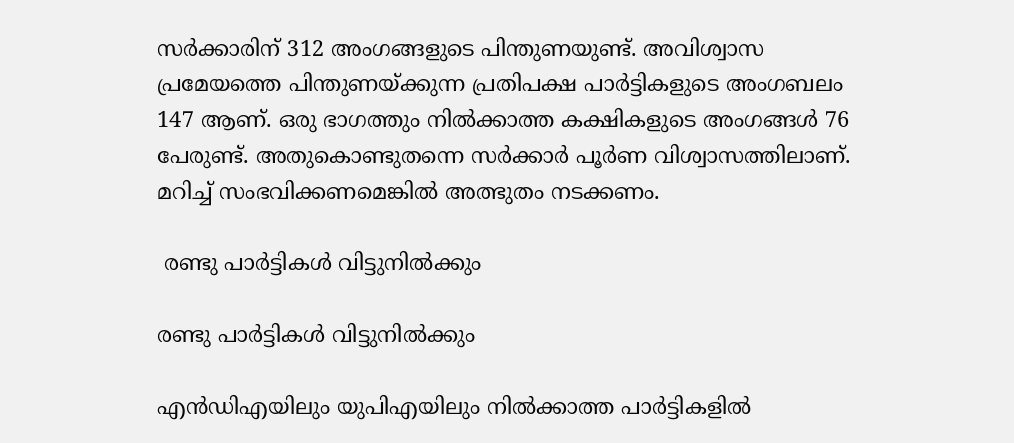സര്‍ക്കാരിന് 312 അംഗങ്ങളുടെ പിന്തുണയുണ്ട്. അവിശ്വാസ പ്രമേയത്തെ പിന്തുണയ്ക്കുന്ന പ്രതിപക്ഷ പാര്‍ട്ടികളുടെ അംഗബലം 147 ആണ്. ഒരു ഭാഗത്തും നില്‍ക്കാത്ത കക്ഷികളുടെ അംഗങ്ങള്‍ 76 പേരുണ്ട്. അതുകൊണ്ടുതന്നെ സര്‍ക്കാര്‍ പൂര്‍ണ വിശ്വാസത്തിലാണ്. മറിച്ച് സംഭവിക്കണമെങ്കില്‍ അത്ഭുതം നടക്കണം.

 രണ്ടു പാര്‍ട്ടികള്‍ വിട്ടുനില്‍ക്കും

രണ്ടു പാര്‍ട്ടികള്‍ വിട്ടുനില്‍ക്കും

എന്‍ഡിഎയിലും യുപിഎയിലും നില്‍ക്കാത്ത പാര്‍ട്ടികളില്‍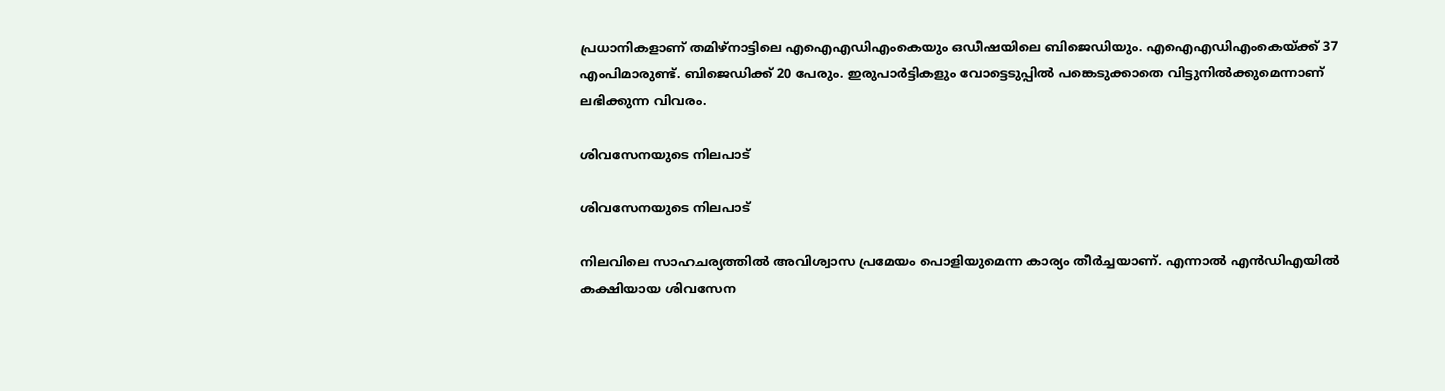പ്രധാനികളാണ് തമിഴ്‌നാട്ടിലെ എഐഎഡിഎംകെയും ഒഡീഷയിലെ ബിജെഡിയും. എഐഎഡിഎംകെയ്ക്ക് 37 എംപിമാരുണ്ട്. ബിജെഡിക്ക് 20 പേരും. ഇരുപാര്‍ട്ടികളും വോട്ടെടുപ്പില്‍ പങ്കെടുക്കാതെ വിട്ടുനില്‍ക്കുമെന്നാണ് ലഭിക്കുന്ന വിവരം.

ശിവസേനയുടെ നിലപാട്

ശിവസേനയുടെ നിലപാട്

നിലവിലെ സാഹചര്യത്തില്‍ അവിശ്വാസ പ്രമേയം പൊളിയുമെന്ന കാര്യം തീര്‍ച്ചയാണ്. എന്നാല്‍ എന്‍ഡിഎയില്‍ കക്ഷിയായ ശിവസേന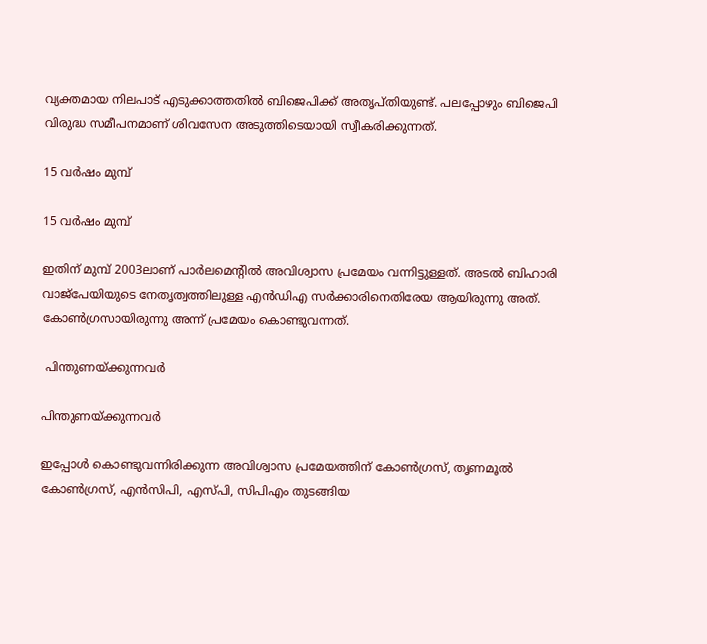വ്യക്തമായ നിലപാട് എടുക്കാത്തതില്‍ ബിജെപിക്ക് അതൃപ്തിയുണ്ട്. പലപ്പോഴും ബിജെപി വിരുദ്ധ സമീപനമാണ് ശിവസേന അടുത്തിടെയായി സ്വീകരിക്കുന്നത്.

15 വര്‍ഷം മുമ്പ്

15 വര്‍ഷം മുമ്പ്

ഇതിന് മുമ്പ് 2003ലാണ് പാര്‍ലമെന്റില്‍ അവിശ്വാസ പ്രമേയം വന്നിട്ടുള്ളത്. അടല്‍ ബിഹാരി വാജ്‌പേയിയുടെ നേതൃത്വത്തിലുള്ള എന്‍ഡിഎ സര്‍ക്കാരിനെതിരേയ ആയിരുന്നു അത്. കോണ്‍ഗ്രസായിരുന്നു അന്ന് പ്രമേയം കൊണ്ടുവന്നത്.

 പിന്തുണയ്ക്കുന്നവര്‍

പിന്തുണയ്ക്കുന്നവര്‍

ഇപ്പോള്‍ കൊണ്ടുവന്നിരിക്കുന്ന അവിശ്വാസ പ്രമേയത്തിന് കോണ്‍ഗ്രസ്, തൃണമൂല്‍ കോണ്‍ഗ്രസ്, എന്‍സിപി, എസ്പി, സിപിഎം തുടങ്ങിയ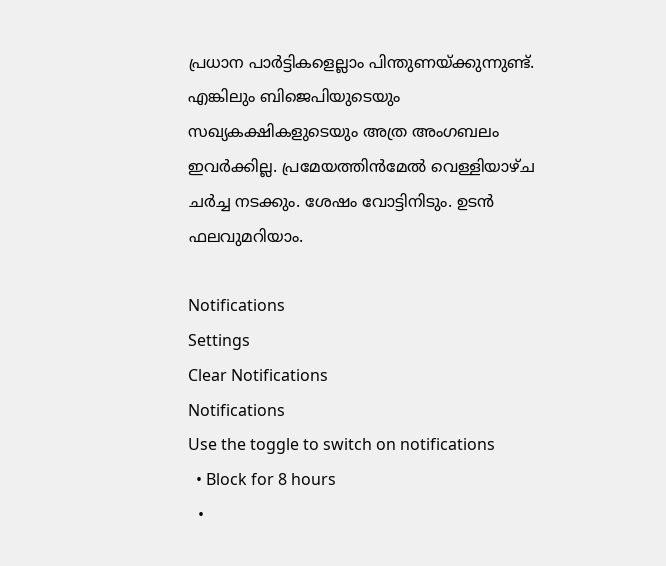പ്രധാന പാര്‍ട്ടികളെല്ലാം പിന്തുണയ്ക്കുന്നുണ്ട്. എങ്കിലും ബിജെപിയുടെയും സഖ്യകക്ഷികളുടെയും അത്ര അംഗബലം ഇവര്‍ക്കില്ല. പ്രമേയത്തിന്‍മേല്‍ വെള്ളിയാഴ്ച ചര്‍ച്ച നടക്കും. ശേഷം വോട്ടിനിടും. ഉടന്‍ ഫലവുമറിയാം.

Notifications
Settings
Clear Notifications
Notifications
Use the toggle to switch on notifications
  • Block for 8 hours
  •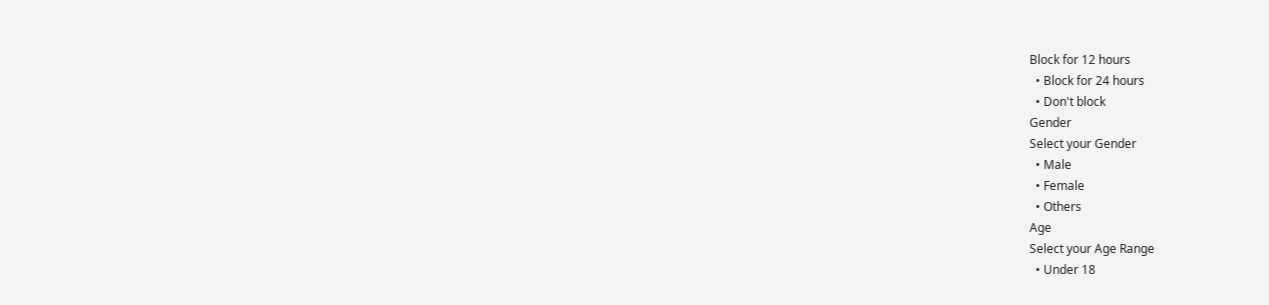Block for 12 hours
  • Block for 24 hours
  • Don't block
Gender
Select your Gender
  • Male
  • Female
  • Others
Age
Select your Age Range
  • Under 18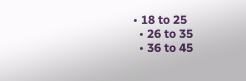• 18 to 25
  • 26 to 35
  • 36 to 45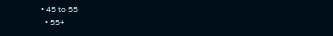• 45 to 55
  • 55+